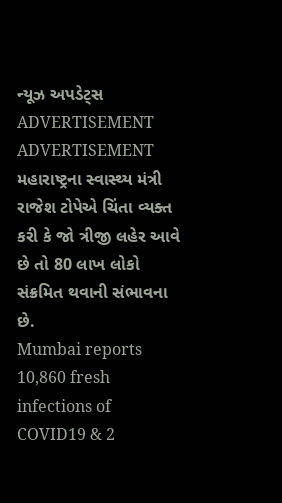ન્યૂઝ અપડેટ્સ
ADVERTISEMENT
ADVERTISEMENT
મહારાષ્ટ્રના સ્વાસ્થ્ય મંત્રી રાજેશ ટોપેએ ચિંતા વ્યક્ત કરી કે જો ત્રીજી લહેર આવે છે તો 80 લાખ લોકો સંક્રમિત થવાની સંભાવના છે.
Mumbai reports 10,860 fresh infections of COVID19 & 2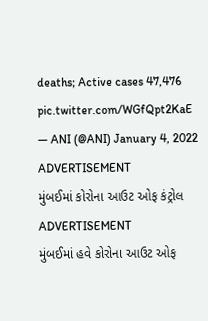deaths; Active cases 47,476 pic.twitter.com/WGfQpt2KaE
— ANI (@ANI) January 4, 2022
ADVERTISEMENT
મુંબઈમાં કોરોના આઉટ ઓફ કંટ્રોલ
ADVERTISEMENT
મુંબઈમાં હવે કોરોના આઉટ ઓફ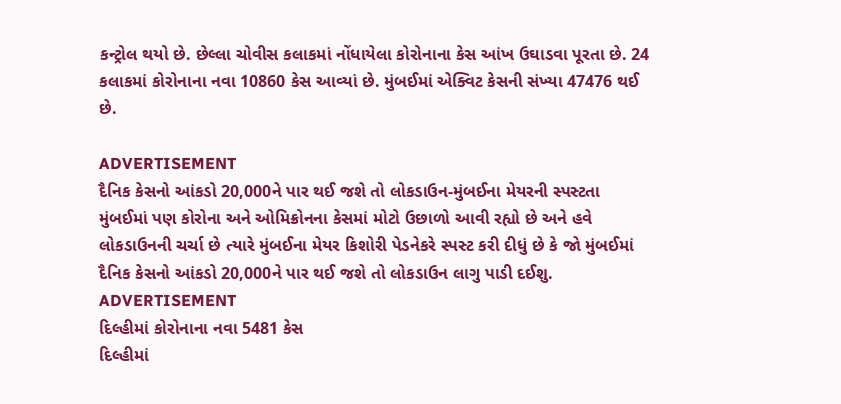કન્ટ્રોલ થયો છે. છેલ્લા ચોવીસ કલાકમાં નોંધાયેલા કોરોનાના કેસ આંખ ઉઘાડવા પૂરતા છે. 24 કલાકમાં કોરોનાના નવા 10860 કેસ આવ્યાં છે. મુંબઈમાં એક્વિટ કેસની સંખ્યા 47476 થઈ છે.

ADVERTISEMENT
દૈનિક કેસનો આંકડો 20,000ને પાર થઈ જશે તો લોકડાઉન-મુંબઈના મેયરની સ્પસ્ટતા
મુંબઈમાં પણ કોરોના અને ઓમિક્રોનના કેસમાં મોટો ઉછાળો આવી રહ્યો છે અને હવે લોકડાઉનની ચર્ચા છે ત્યારે મુંબઈના મેયર કિશોરી પેડનેકરે સ્પસ્ટ કરી દીધું છે કે જો મુંબઈમાં દૈનિક કેસનો આંકડો 20,000ને પાર થઈ જશે તો લોકડાઉન લાગુ પાડી દઈશુ.
ADVERTISEMENT
દિલ્હીમાં કોરોનાના નવા 5481 કેસ
દિલ્હીમાં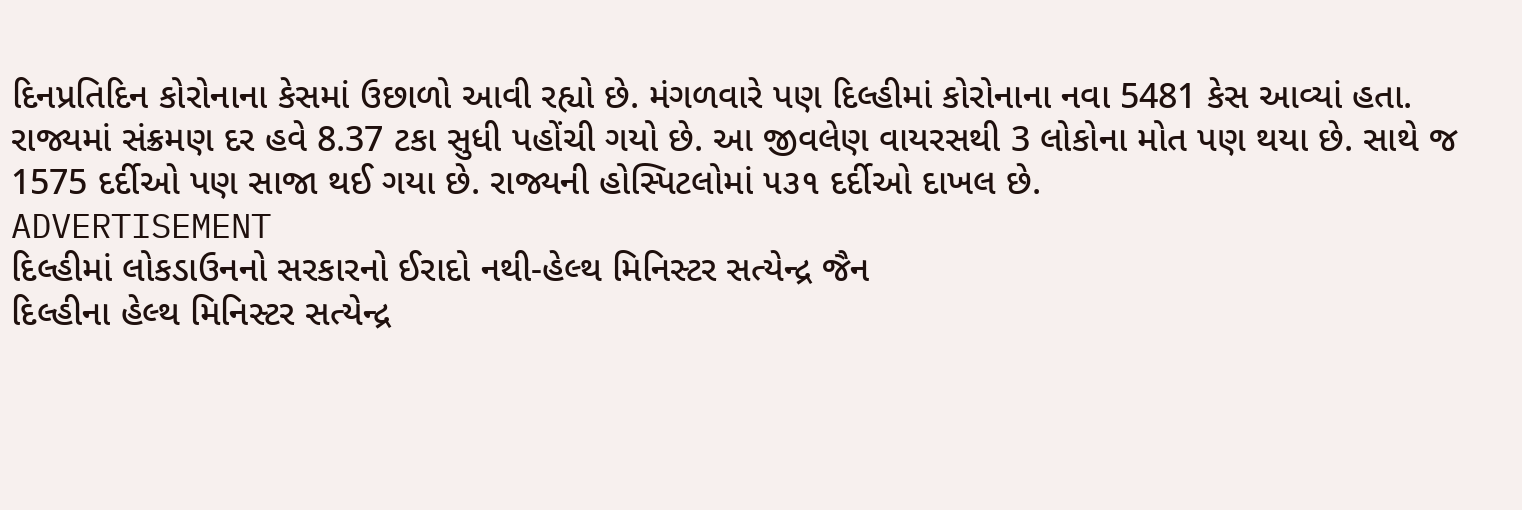દિનપ્રતિદિન કોરોનાના કેસમાં ઉછાળો આવી રહ્યો છે. મંગળવારે પણ દિલ્હીમાં કોરોનાના નવા 5481 કેસ આવ્યાં હતા. રાજ્યમાં સંક્રમણ દર હવે 8.37 ટકા સુધી પહોંચી ગયો છે. આ જીવલેણ વાયરસથી 3 લોકોના મોત પણ થયા છે. સાથે જ 1575 દર્દીઓ પણ સાજા થઈ ગયા છે. રાજ્યની હોસ્પિટલોમાં ૫૩૧ દર્દીઓ દાખલ છે.
ADVERTISEMENT
દિલ્હીમાં લોકડાઉનનો સરકારનો ઈરાદો નથી-હેલ્થ મિનિસ્ટર સત્યેન્દ્ર જૈન
દિલ્હીના હેલ્થ મિનિસ્ટર સત્યેન્દ્ર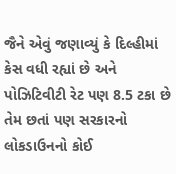જૈને એવું જણાવ્યું કે દિલ્હીમાં કેસ વધી રહ્યાં છે અને પોઝિટિવીટી રેટ પણ 8.5 ટકા છે તેમ છતાં પણ સરકારનો લોકડાઉનનો કોઈ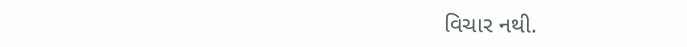વિચાર નથી.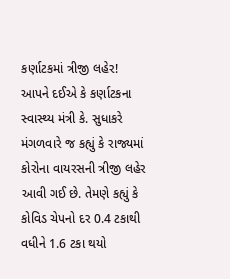કર્ણાટકમાં ત્રીજી લહેર!
આપને દઈએ કે કર્ણાટકના સ્વાસ્થ્ય મંત્રી કે. સુધાકરે મંગળવારે જ કહ્યું કે રાજ્યમાં કોરોના વાયરસની ત્રીજી લહેર આવી ગઈ છે. તેમણે કહ્યું કે કોવિડ ચેપનો દર 0.4 ટકાથી વધીને 1.6 ટકા થયો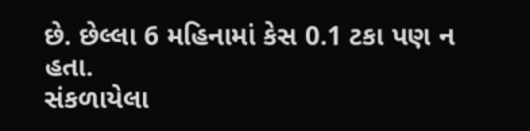છે. છેલ્લા 6 મહિનામાં કેસ 0.1 ટકા પણ ન હતા.
સંકળાયેલા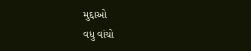મુદ્દાઓ
વધુ વાંચો